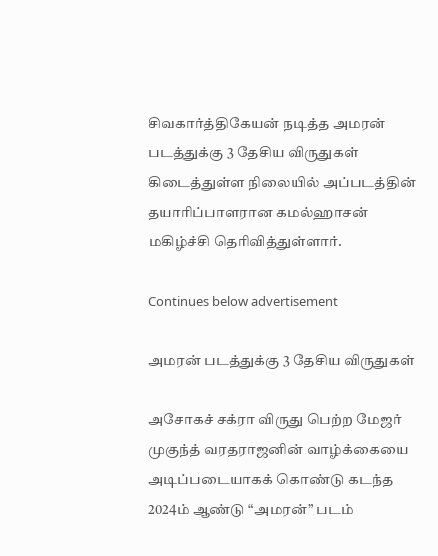சிவகார்த்திகேயன் நடித்த அமரன் படத்துக்கு 3 தேசிய விருதுகள் கிடைத்துள்ள நிலையில் அப்படத்தின் தயாரிப்பாளரான கமல்ஹாசன் மகிழ்ச்சி தெரிவித்துள்ளார்.

Continues below advertisement

அமரன் படத்துக்கு 3 தேசிய விருதுகள்

அசோகச் சக்ரா விருது பெற்ற மேஜர் முகுந்த் வரதராஜனின் வாழ்க்கையை அடிப்படையாகக் கொண்டு கடந்த 2024ம் ஆண்டு “அமரன்” படம்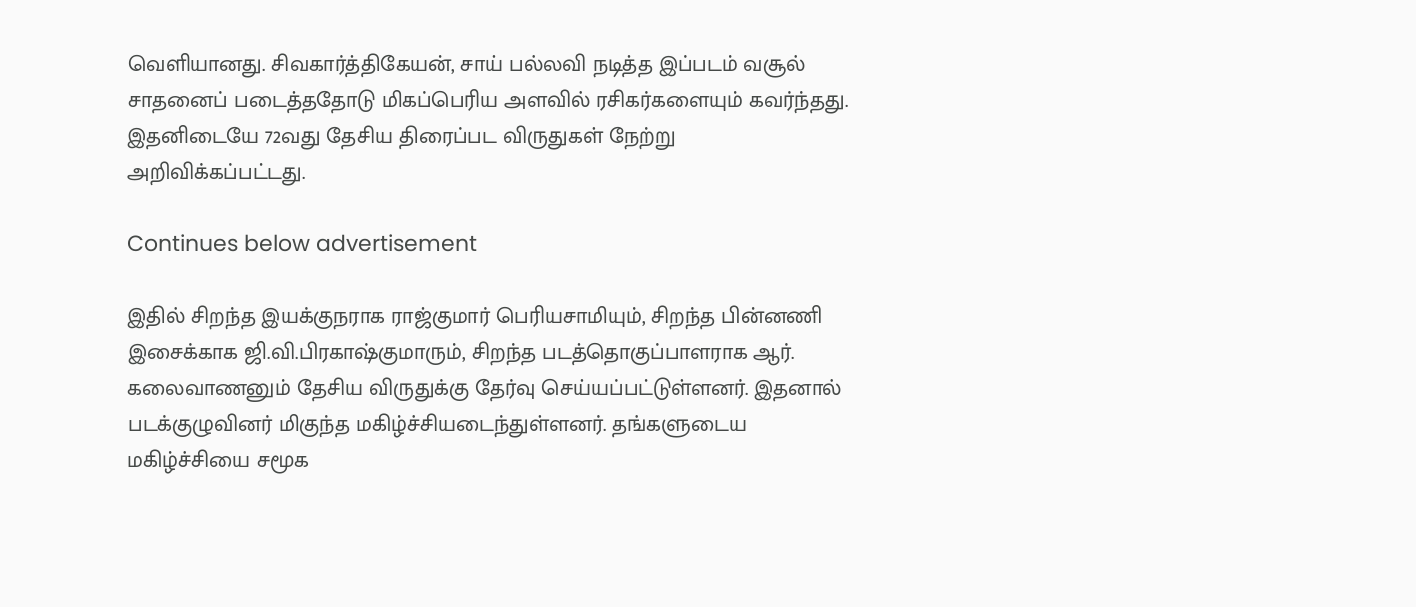வெளியானது. சிவகார்த்திகேயன், சாய் பல்லவி நடித்த இப்படம் வசூல் சாதனைப் படைத்ததோடு மிகப்பெரிய அளவில் ரசிகர்களையும் கவர்ந்தது. இதனிடையே 72வது தேசிய திரைப்பட விருதுகள் நேற்று அறிவிக்கப்பட்டது.

Continues below advertisement

இதில் சிறந்த இயக்குநராக ராஜ்குமார் பெரியசாமியும், சிறந்த பின்னணி இசைக்காக ஜி.வி.பிரகாஷ்குமாரும், சிறந்த படத்தொகுப்பாளராக ஆர். கலைவாணனும் தேசிய விருதுக்கு தேர்வு செய்யப்பட்டுள்ளனர். இதனால் படக்குழுவினர் மிகுந்த மகிழ்ச்சியடைந்துள்ளனர். தங்களுடைய மகிழ்ச்சியை சமூக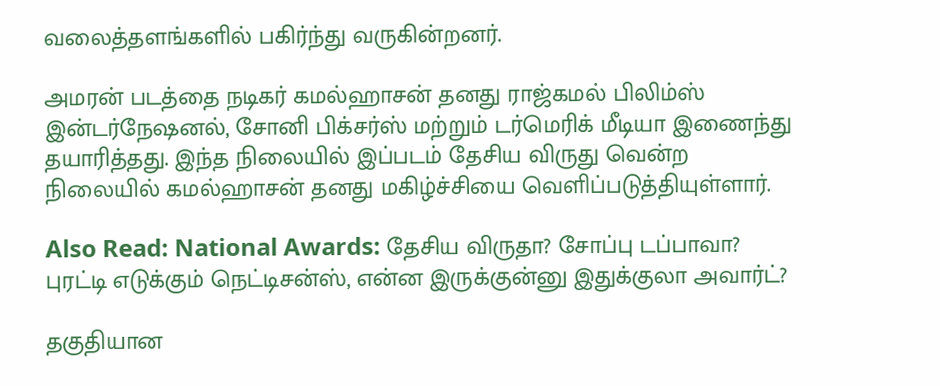வலைத்தளங்களில் பகிர்ந்து வருகின்றனர்.

அமரன் படத்தை நடிகர் கமல்ஹாசன் தனது ராஜ்கமல் பிலிம்ஸ் இன்டர்நேஷனல், சோனி பிக்சர்ஸ் மற்றும் டர்மெரிக் மீடியா இணைந்து தயாரித்தது. இந்த நிலையில் இப்படம் தேசிய விருது வென்ற நிலையில் கமல்ஹாசன் தனது மகிழ்ச்சியை வெளிப்படுத்தியுள்ளார்.

Also Read: National Awards: தேசிய விருதா? சோப்பு டப்பாவா? புரட்டி எடுக்கும் நெட்டிசன்ஸ், என்ன இருக்குன்னு இதுக்குலா அவார்ட்?

தகுதியான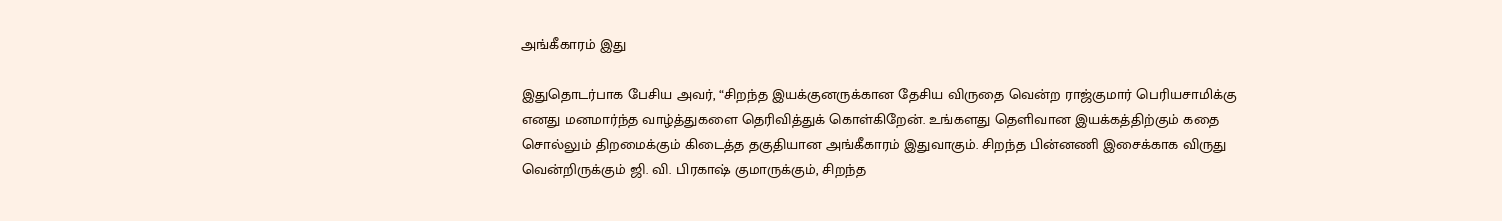அங்கீகாரம் இது

இதுதொடர்பாக பேசிய அவர், “சிறந்த இயக்குனருக்கான தேசிய விருதை வென்ற ராஜ்குமார் பெரியசாமிக்கு எனது மனமார்ந்த வாழ்த்துகளை தெரிவித்துக் கொள்கிறேன். உங்களது தெளிவான இயக்கத்திற்கும் கதை சொல்லும் திறமைக்கும் கிடைத்த தகுதியான அங்கீகாரம் இதுவாகும். சிறந்த பின்னணி இசைக்காக விருது வென்றிருக்கும் ஜி. வி. பிரகாஷ் குமாருக்கும், சிறந்த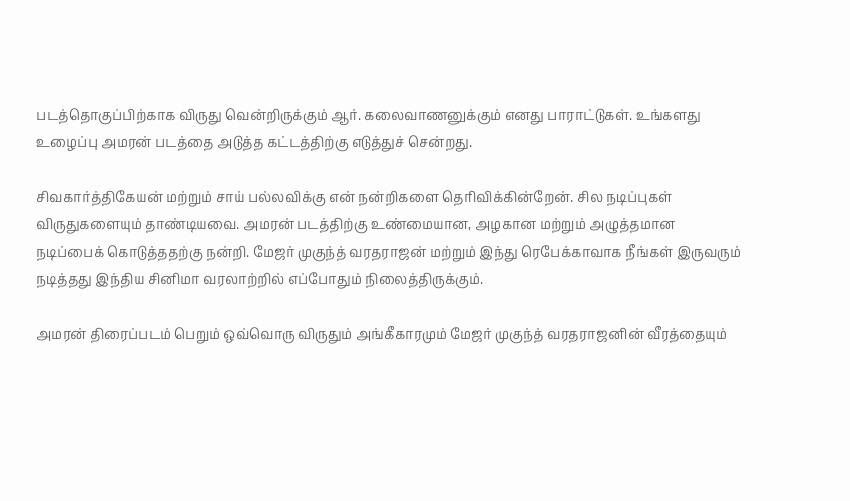படத்தொகுப்பிற்காக விருது வென்றிருக்கும் ஆர். கலைவாணனுக்கும் எனது பாராட்டுகள். உங்களது உழைப்பு அமரன் படத்தை அடுத்த கட்டத்திற்கு எடுத்துச் சென்றது.

சிவகார்த்திகேயன் மற்றும் சாய் பல்லவிக்கு என் நன்றிகளை தெரிவிக்கின்றேன். சில நடிப்புகள் விருதுகளையும் தாண்டியவை. அமரன் படத்திற்கு உண்மையான, அழகான மற்றும் அழுத்தமான நடிப்பைக் கொடுத்ததற்கு நன்றி. மேஜர் முகுந்த் வரதராஜன் மற்றும் இந்து ரெபேக்காவாக நீங்கள் இருவரும் நடித்தது இந்திய சினிமா வரலாற்றில் எப்போதும் நிலைத்திருக்கும்.

அமரன் திரைப்படம் பெறும் ஒவ்வொரு விருதும் அங்கீகாரமும் மேஜர் முகுந்த் வரதராஜனின் வீரத்தையும்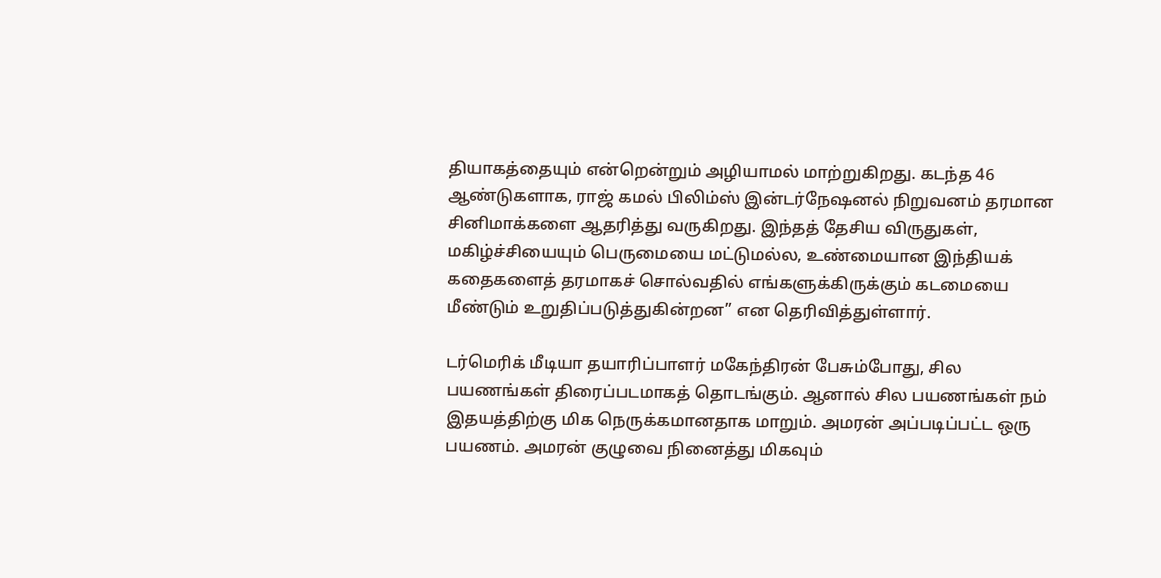தியாகத்தையும் என்றென்றும் அழியாமல் மாற்றுகிறது. கடந்த 46 ஆண்டுகளாக, ராஜ் கமல் பிலிம்ஸ் இன்டர்நேஷனல் நிறுவனம் தரமான சினிமாக்களை ஆதரித்து வருகிறது. இந்தத் தேசிய விருதுகள், மகிழ்ச்சியையும் பெருமையை மட்டுமல்ல, உண்மையான இந்தியக் கதைகளைத் தரமாகச் சொல்வதில் எங்களுக்கிருக்கும் கடமையை மீண்டும் உறுதிப்படுத்துகின்றன” என தெரிவித்துள்ளார்.

டர்மெரிக் மீடியா தயாரிப்பாளர் மகேந்திரன் பேசும்போது, சில பயணங்கள் திரைப்படமாகத் தொடங்கும். ஆனால் சில பயணங்கள் நம் இதயத்திற்கு மிக நெருக்கமானதாக மாறும். அமரன் அப்படிப்பட்ட ஒரு பயணம். அமரன் குழுவை நினைத்து மிகவும்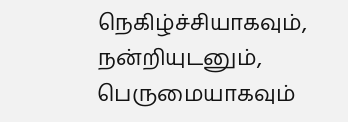நெகிழ்ச்சியாகவும், நன்றியுடனும், பெருமையாகவும்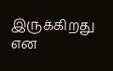இருக்கிறது என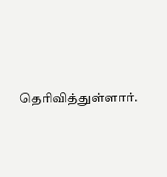தெரிவித்துள்ளார்.